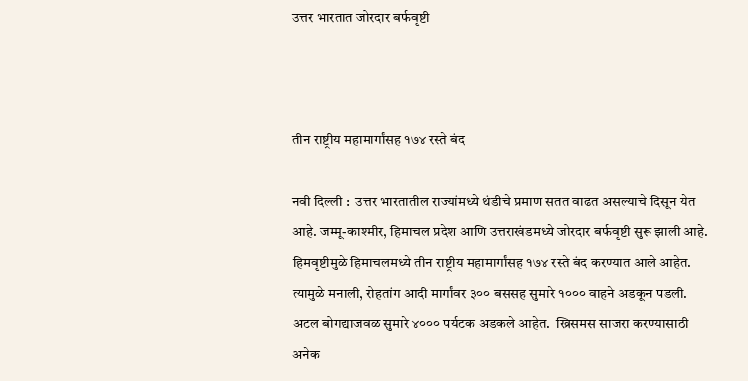उत्तर भारतात जोरदार बर्फवृष्टी



तीन राष्ट्रीय महामार्गांसह १७४ रस्ते बंद

नवी दिल्ली :  उत्तर भारतातील राज्यांमध्ये थंडीचे प्रमाण सतत वाढत असल्याचे दिसून येत आहे. जम्मू-काश्मीर, हिमाचल प्रदेश आणि उत्तराखंडमध्ये जोरदार बर्फवृष्टी सुरू झाली आहे. हिमवृष्टीमुळे हिमाचलमध्ये तीन राष्ट्रीय महामार्गांसह १७४ रस्ते बंद करण्यात आले आहेत.  त्यामुळे मनाली, रोहतांग आदी मार्गांवर ३०० बससह सुमारे १००० वाहने अडकून पडली.  अटल बोगद्याजवळ सुमारे ४००० पर्यटक अडकले आहेत.  ख्रिसमस साजरा करण्यासाठी अनेक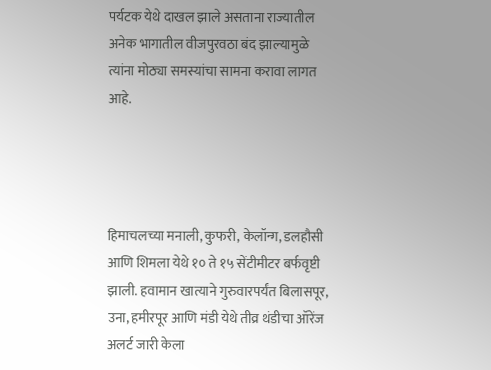पर्यटक येथे दाखल झाले असताना राज्यातील अनेक भागातील वीजपुरवठा बंद झाल्यामुळे त्यांना मोठ्या समस्यांचा सामना करावा लागत आहे.




हिमाचलच्या मनाली, कुफरी, केलॉन्ग, डलहौसी आणि शिमला येथे १० ते १५ सेंटीमीटर बर्फवृष्टी झाली. हवामान खात्याने गुरुवारपर्यंत बिलासपूर, उना, हमीरपूर आणि मंडी येथे तीव्र थंडीचा ऑरेंज अलर्ट जारी केला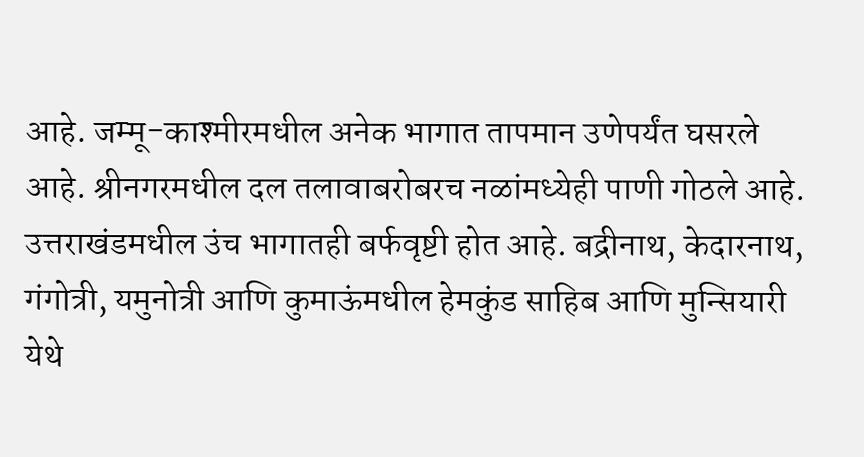आहे. जम्मू-काश्मीरमधील अनेक भागात तापमान उणेपर्यंत घसरले आहे. श्रीनगरमधील दल तलावाबरोबरच नळांमध्येही पाणी गोठले आहे. उत्तराखंडमधील उंच भागातही बर्फवृष्टी होत आहे. बद्रीनाथ, केदारनाथ, गंगोत्री, यमुनोत्री आणि कुमाऊंमधील हेमकुंड साहिब आणि मुन्सियारी येथे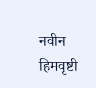नवीन हिमवृष्टी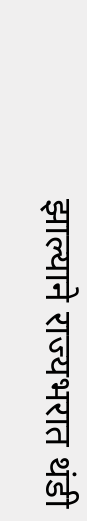झाल्याने राज्यभरात थंडी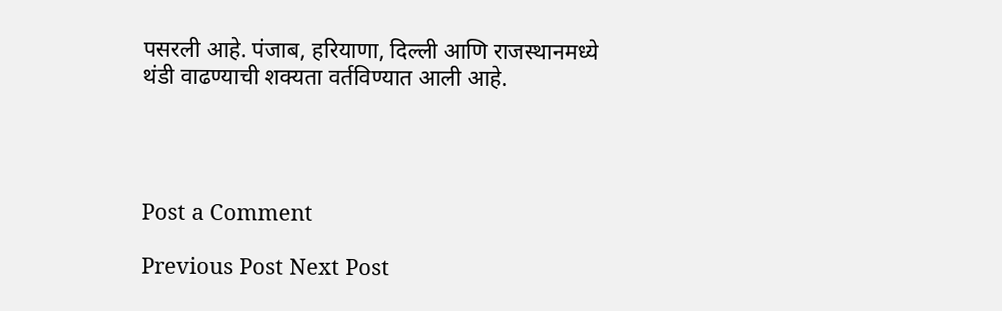पसरली आहे. पंजाब, हरियाणा, दिल्ली आणि राजस्थानमध्ये थंडी वाढण्याची शक्यता वर्तविण्यात आली आहे.




Post a Comment

Previous Post Next Post